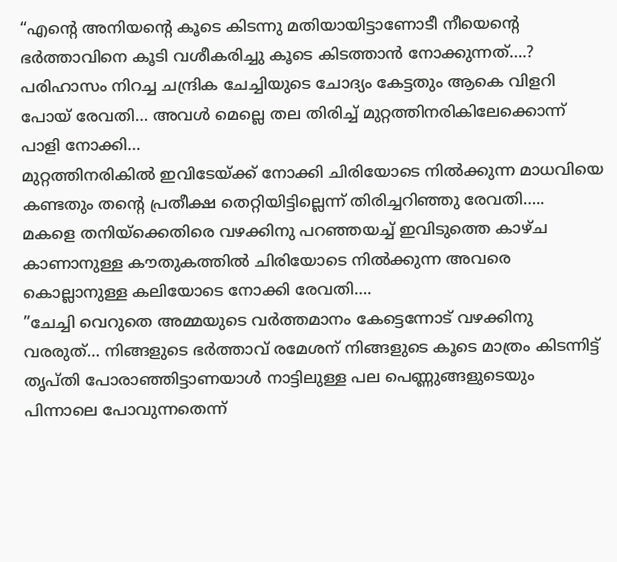“എന്റെ അനിയന്റെ കൂടെ കിടന്നു മതിയായിട്ടാണോടീ നീയെന്റെ ഭർത്താവിനെ കൂടി വശീകരിച്ചു കൂടെ കിടത്താൻ നോക്കുന്നത്….?
പരിഹാസം നിറച്ച ചന്ദ്രിക ചേച്ചിയുടെ ചോദ്യം കേട്ടതും ആകെ വിളറി പോയ് രേവതി… അവൾ മെല്ലെ തല തിരിച്ച് മുറ്റത്തിനരികിലേക്കൊന്ന് പാളി നോക്കി…
മുറ്റത്തിനരികിൽ ഇവിടേയ്ക്ക് നോക്കി ചിരിയോടെ നിൽക്കുന്ന മാധവിയെ കണ്ടതും തന്റെ പ്രതീക്ഷ തെറ്റിയിട്ടില്ലെന്ന് തിരിച്ചറിഞ്ഞു രേവതി…..
മകളെ തനിയ്ക്കെതിരെ വഴക്കിനു പറഞ്ഞയച്ച് ഇവിടുത്തെ കാഴ്ച കാണാനുള്ള കൗതുകത്തിൽ ചിരിയോടെ നിൽക്കുന്ന അവരെ കൊല്ലാനുള്ള കലിയോടെ നോക്കി രേവതി….
”ചേച്ചി വെറുതെ അമ്മയുടെ വർത്തമാനം കേട്ടെന്നോട് വഴക്കിനു വരരുത്… നിങ്ങളുടെ ഭർത്താവ് രമേശന് നിങ്ങളുടെ കൂടെ മാത്രം കിടന്നിട്ട് തൃപ്തി പോരാഞ്ഞിട്ടാണയാൾ നാട്ടിലുള്ള പല പെണ്ണുങ്ങളുടെയും പിന്നാലെ പോവുന്നതെന്ന്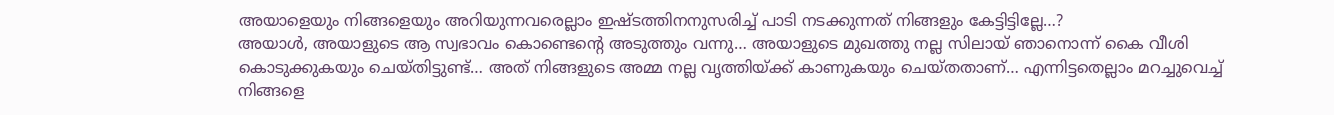അയാളെയും നിങ്ങളെയും അറിയുന്നവരെല്ലാം ഇഷ്ടത്തിനനുസരിച്ച് പാടി നടക്കുന്നത് നിങ്ങളും കേട്ടിട്ടില്ലേ…?
അയാൾ, അയാളുടെ ആ സ്വഭാവം കൊണ്ടെന്റെ അടുത്തും വന്നു… അയാളുടെ മുഖത്തു നല്ല സിലായ് ഞാനൊന്ന് കൈ വീശി കൊടുക്കുകയും ചെയ്തിട്ടുണ്ട്… അത് നിങ്ങളുടെ അമ്മ നല്ല വൃത്തിയ്ക്ക് കാണുകയും ചെയ്തതാണ്… എന്നിട്ടതെല്ലാം മറച്ചുവെച്ച് നിങ്ങളെ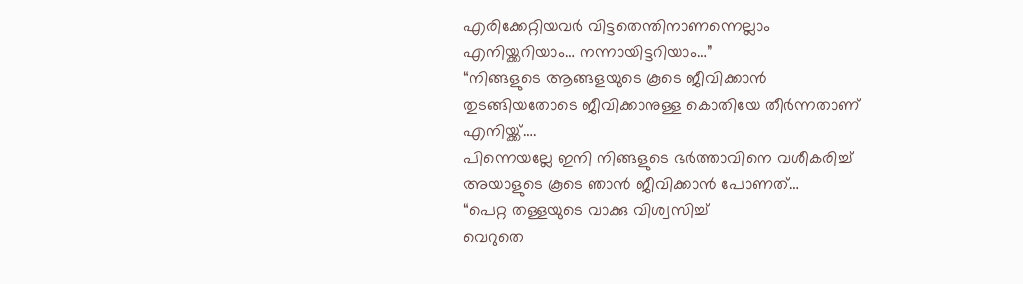എരിക്കേറ്റിയവർ വിട്ടതെന്തിനാണന്നെല്ലാം എനിയ്ക്കറിയാം… നന്നായിട്ടറിയാം…”
“നിങ്ങളുടെ ആങ്ങളയുടെ കൂടെ ജീവിക്കാൻ തുടങ്ങിയതോടെ ജീവിക്കാനുള്ള കൊതിയേ തീർന്നതാണ് എനിയ്ക്ക്….
പിന്നെയല്ലേ ഇനി നിങ്ങളുടെ ഭർത്താവിനെ വശീകരിച്ച് അയാളുടെ കൂടെ ഞാൻ ജീവിക്കാൻ പോണത്…
“പെറ്റ തള്ളയുടെ വാക്കു വിശ്വസിച്ച്
വെറുതെ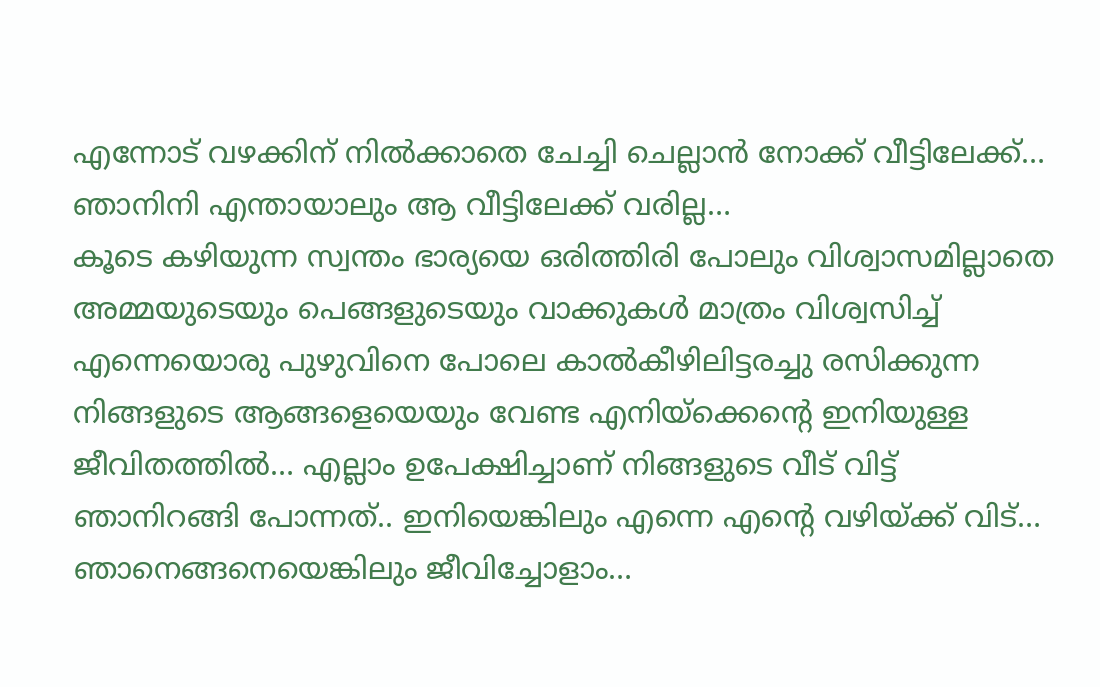എന്നോട് വഴക്കിന് നിൽക്കാതെ ചേച്ചി ചെല്ലാൻ നോക്ക് വീട്ടിലേക്ക്… ഞാനിനി എന്തായാലും ആ വീട്ടിലേക്ക് വരില്ല…
കൂടെ കഴിയുന്ന സ്വന്തം ഭാര്യയെ ഒരിത്തിരി പോലും വിശ്വാസമില്ലാതെ അമ്മയുടെയും പെങ്ങളുടെയും വാക്കുകൾ മാത്രം വിശ്വസിച്ച് എന്നെയൊരു പുഴുവിനെ പോലെ കാൽകീഴിലിട്ടരച്ചു രസിക്കുന്ന നിങ്ങളുടെ ആങ്ങളെയെയും വേണ്ട എനിയ്ക്കെന്റെ ഇനിയുള്ള ജീവിതത്തിൽ… എല്ലാം ഉപേക്ഷിച്ചാണ് നിങ്ങളുടെ വീട് വിട്ട് ഞാനിറങ്ങി പോന്നത്.. ഇനിയെങ്കിലും എന്നെ എന്റെ വഴിയ്ക്ക് വിട്… ഞാനെങ്ങനെയെങ്കിലും ജീവിച്ചോളാം…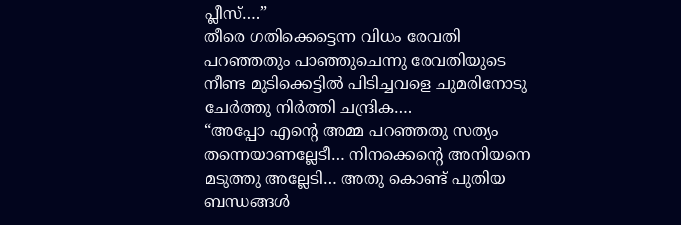പ്ലീസ്….”
തീരെ ഗതിക്കെട്ടെന്ന വിധം രേവതി പറഞ്ഞതും പാഞ്ഞുചെന്നു രേവതിയുടെ നീണ്ട മുടിക്കെട്ടിൽ പിടിച്ചവളെ ചുമരിനോടു ചേർത്തു നിർത്തി ചന്ദ്രിക….
“അപ്പോ എന്റെ അമ്മ പറഞ്ഞതു സത്യം തന്നെയാണല്ലേടീ… നിനക്കെന്റെ അനിയനെ മടുത്തു അല്ലേടി… അതു കൊണ്ട് പുതിയ ബന്ധങ്ങൾ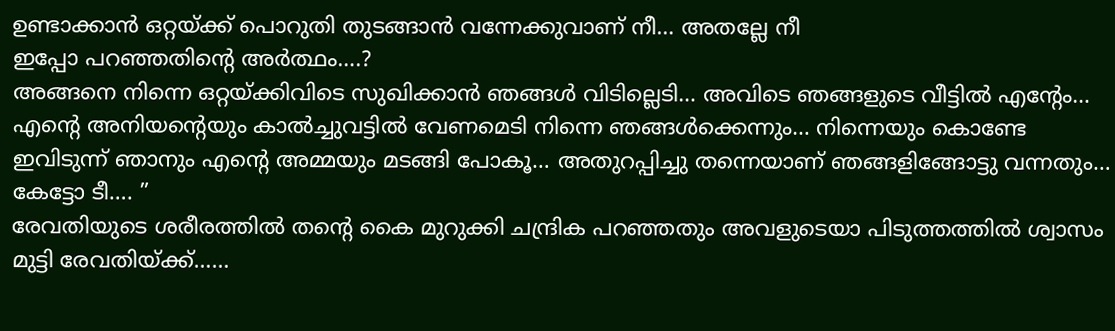ഉണ്ടാക്കാൻ ഒറ്റയ്ക്ക് പൊറുതി തുടങ്ങാൻ വന്നേക്കുവാണ് നീ… അതല്ലേ നീ
ഇപ്പോ പറഞ്ഞതിന്റെ അർത്ഥം….?
അങ്ങനെ നിന്നെ ഒറ്റയ്ക്കിവിടെ സുഖിക്കാൻ ഞങ്ങൾ വിടില്ലെടി… അവിടെ ഞങ്ങളുടെ വീട്ടിൽ എന്റേം… എന്റെ അനിയന്റെയും കാൽച്ചുവട്ടിൽ വേണമെടി നിന്നെ ഞങ്ങൾക്കെന്നും… നിന്നെയും കൊണ്ടേ ഇവിടുന്ന് ഞാനും എന്റെ അമ്മയും മടങ്ങി പോകൂ… അതുറപ്പിച്ചു തന്നെയാണ് ഞങ്ങളിങ്ങോട്ടു വന്നതും… കേട്ടോ ടീ…. ”
രേവതിയുടെ ശരീരത്തിൽ തന്റെ കൈ മുറുക്കി ചന്ദ്രിക പറഞ്ഞതും അവളുടെയാ പിടുത്തത്തിൽ ശ്വാസം മുട്ടി രേവതിയ്ക്ക്……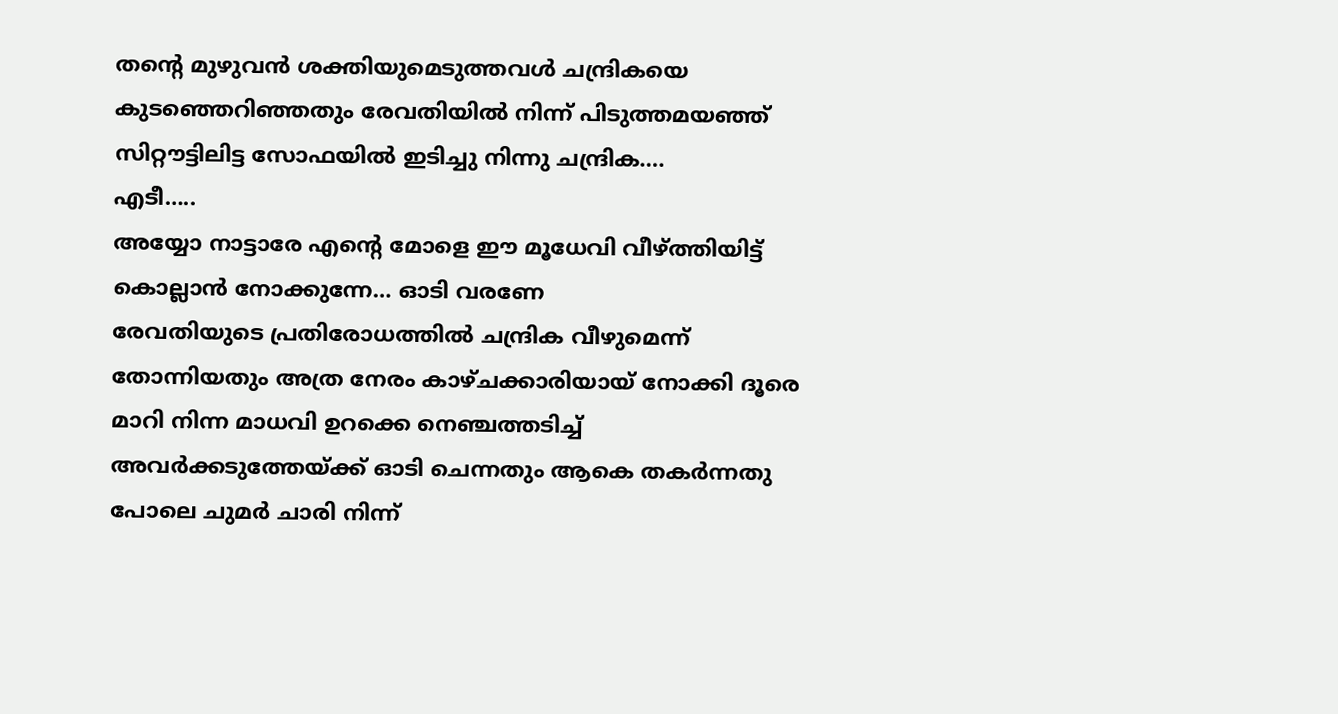തന്റെ മുഴുവൻ ശക്തിയുമെടുത്തവൾ ചന്ദ്രികയെ കുടഞ്ഞെറിഞ്ഞതും രേവതിയിൽ നിന്ന് പിടുത്തമയഞ്ഞ് സിറ്റൗട്ടിലിട്ട സോഫയിൽ ഇടിച്ചു നിന്നു ചന്ദ്രിക….
എടീ…..
അയ്യോ നാട്ടാരേ എന്റെ മോളെ ഈ മൂധേവി വീഴ്ത്തിയിട്ട് കൊല്ലാൻ നോക്കുന്നേ… ഓടി വരണേ
രേവതിയുടെ പ്രതിരോധത്തിൽ ചന്ദ്രിക വീഴുമെന്ന് തോന്നിയതും അത്ര നേരം കാഴ്ചക്കാരിയായ് നോക്കി ദൂരെ മാറി നിന്ന മാധവി ഉറക്കെ നെഞ്ചത്തടിച്ച് അവർക്കടുത്തേയ്ക്ക് ഓടി ചെന്നതും ആകെ തകർന്നതു പോലെ ചുമർ ചാരി നിന്ന്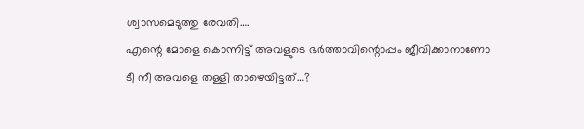ശ്വാസമെടുത്തു രേവതി….
എന്റെ മോളെ കൊന്നിട്ട് അവളുടെ ഭർത്താവിന്റൊപ്പം ജീവിക്കാനാണോ ടീ നീ അവളെ തള്ളി താഴെയിട്ടത്…?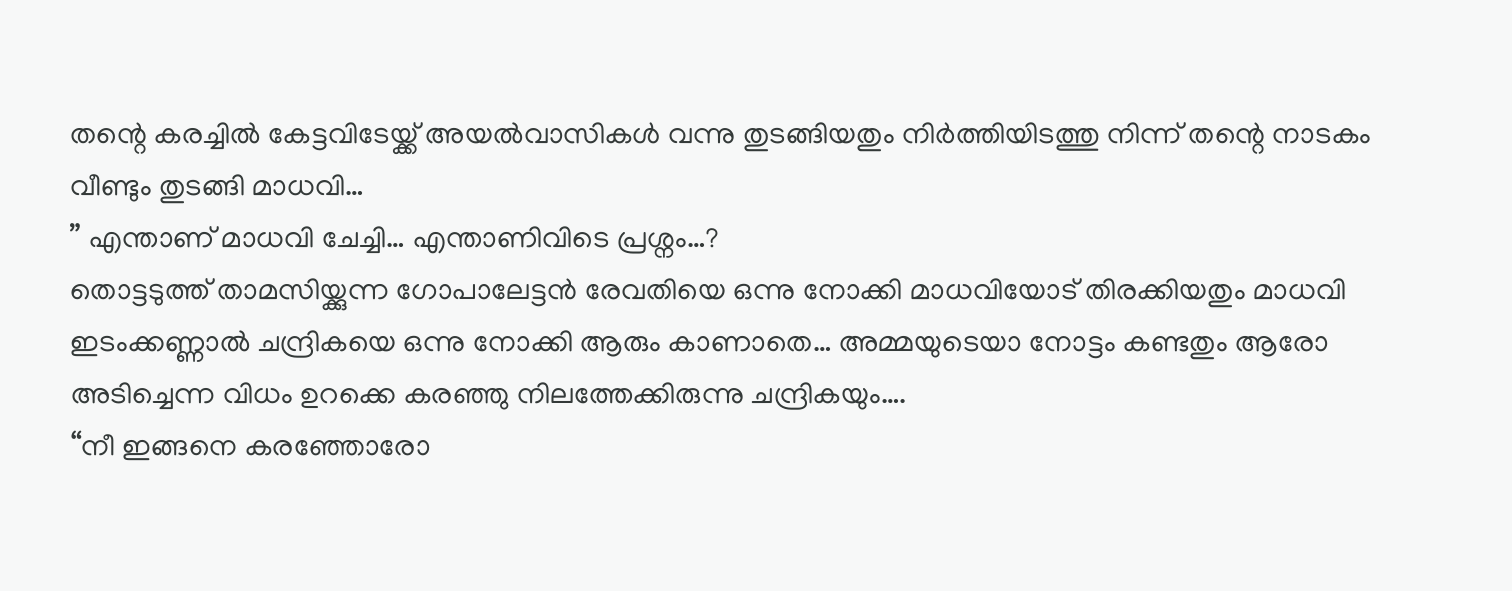തന്റെ കരച്ചിൽ കേട്ടവിടേയ്ക്ക് അയൽവാസികൾ വന്നു തുടങ്ങിയതും നിർത്തിയിടത്തു നിന്ന് തന്റെ നാടകം വീണ്ടും തുടങ്ങി മാധവി…
” എന്താണ് മാധവി ചേച്ചി… എന്താണിവിടെ പ്രശ്നം…?
തൊട്ടടുത്ത് താമസിയ്ക്കുന്ന ഗോപാലേട്ടൻ രേവതിയെ ഒന്നു നോക്കി മാധവിയോട് തിരക്കിയതും മാധവി ഇടംക്കണ്ണാൽ ചന്ദ്രികയെ ഒന്നു നോക്കി ആരും കാണാതെ… അമ്മയുടെയാ നോട്ടം കണ്ടതും ആരോ അടിച്ചെന്ന വിധം ഉറക്കെ കരഞ്ഞു നിലത്തേക്കിരുന്നു ചന്ദ്രികയും….
“നീ ഇങ്ങനെ കരഞ്ഞോരോ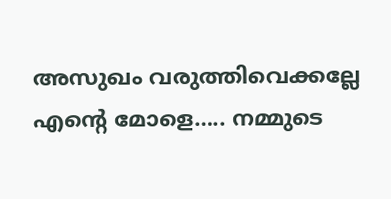അസുഖം വരുത്തിവെക്കല്ലേ എന്റെ മോളെ….. നമ്മുടെ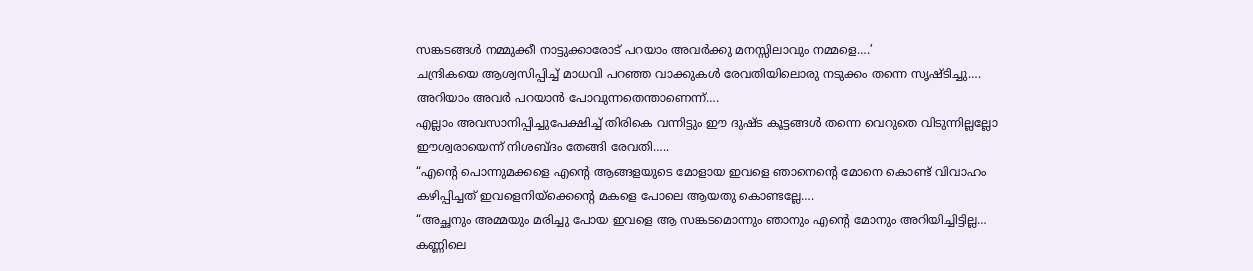സങ്കടങ്ങൾ നമ്മുക്കീ നാട്ടുക്കാരോട് പറയാം അവർക്കു മനസ്സിലാവും നമ്മളെ….’
ചന്ദ്രികയെ ആശ്വസിപ്പിച്ച് മാധവി പറഞ്ഞ വാക്കുകൾ രേവതിയിലൊരു നടുക്കം തന്നെ സൃഷ്ടിച്ചു…. അറിയാം അവർ പറയാൻ പോവുന്നതെന്താണെന്ന്….
എല്ലാം അവസാനിപ്പിച്ചുപേക്ഷിച്ച് തിരികെ വന്നിട്ടും ഈ ദുഷ്ട കൂട്ടങ്ങൾ തന്നെ വെറുതെ വിടുന്നില്ലല്ലോ ഈശ്വരായെന്ന് നിശബ്ദം തേങ്ങി രേവതി…..
“എന്റെ പൊന്നുമക്കളെ എന്റെ ആങ്ങളയുടെ മോളായ ഇവളെ ഞാനെന്റെ മോനെ കൊണ്ട് വിവാഹം കഴിപ്പിച്ചത് ഇവളെനിയ്ക്കെന്റെ മകളെ പോലെ ആയതു കൊണ്ടല്ലേ….
“അച്ഛനും അമ്മയും മരിച്ചു പോയ ഇവളെ ആ സങ്കടമൊന്നും ഞാനും എന്റെ മോനും അറിയിച്ചിട്ടില്ല… കണ്ണിലെ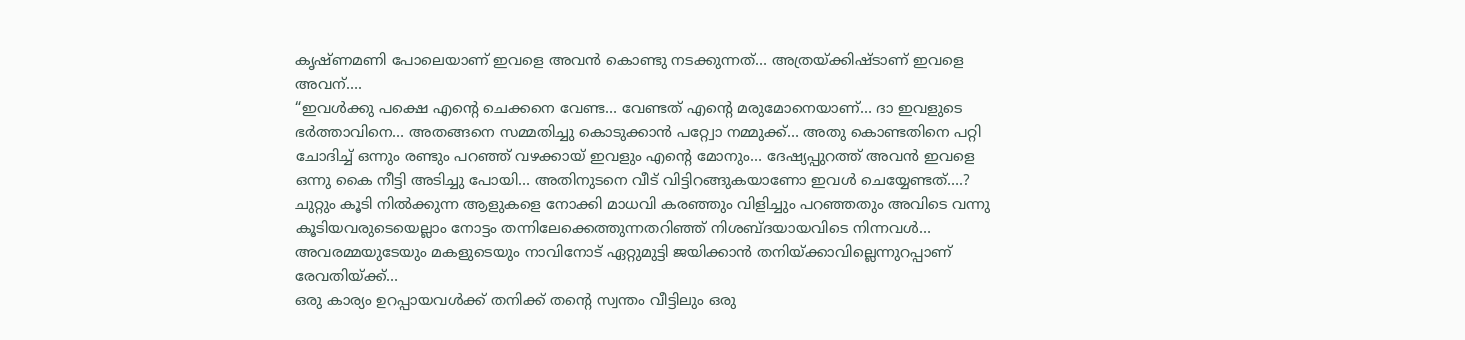കൃഷ്ണമണി പോലെയാണ് ഇവളെ അവൻ കൊണ്ടു നടക്കുന്നത്… അത്രയ്ക്കിഷ്ടാണ് ഇവളെ അവന്….
“ഇവൾക്കു പക്ഷെ എന്റെ ചെക്കനെ വേണ്ട… വേണ്ടത് എന്റെ മരുമോനെയാണ്… ദാ ഇവളുടെ ഭർത്താവിനെ… അതങ്ങനെ സമ്മതിച്ചു കൊടുക്കാൻ പറ്റ്വോ നമ്മുക്ക്… അതു കൊണ്ടതിനെ പറ്റി ചോദിച്ച് ഒന്നും രണ്ടും പറഞ്ഞ് വഴക്കായ് ഇവളും എന്റെ മോനും… ദേഷ്യപ്പുറത്ത് അവൻ ഇവളെ ഒന്നു കൈ നീട്ടി അടിച്ചു പോയി… അതിനുടനെ വീട് വിട്ടിറങ്ങുകയാണോ ഇവൾ ചെയ്യേണ്ടത്….?
ചുറ്റും കൂടി നിൽക്കുന്ന ആളുകളെ നോക്കി മാധവി കരഞ്ഞും വിളിച്ചും പറഞ്ഞതും അവിടെ വന്നു കൂടിയവരുടെയെല്ലാം നോട്ടം തന്നിലേക്കെത്തുന്നതറിഞ്ഞ് നിശബ്ദയായവിടെ നിന്നവൾ…
അവരമ്മയുടേയും മകളുടെയും നാവിനോട് ഏറ്റുമുട്ടി ജയിക്കാൻ തനിയ്ക്കാവില്ലെന്നുറപ്പാണ് രേവതിയ്ക്ക്…
ഒരു കാര്യം ഉറപ്പായവൾക്ക് തനിക്ക് തന്റെ സ്വന്തം വീട്ടിലും ഒരു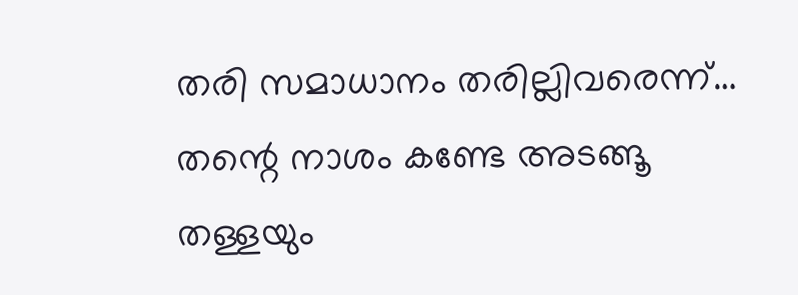തരി സമാധാനം തരില്ലിവരെന്ന്… തന്റെ നാശം കണ്ടേ അടങ്ങൂ തള്ളയും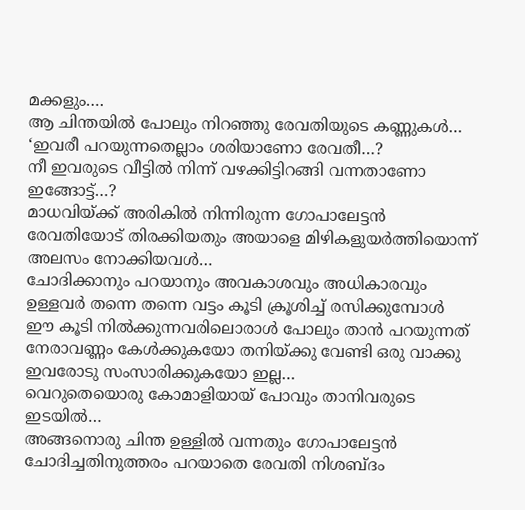മക്കളും….
ആ ചിന്തയിൽ പോലും നിറഞ്ഞു രേവതിയുടെ കണ്ണുകൾ…
‘ഇവരീ പറയുന്നതെല്ലാം ശരിയാണോ രേവതീ…?
നീ ഇവരുടെ വീട്ടിൽ നിന്ന് വഴക്കിട്ടിറങ്ങി വന്നതാണോ ഇങ്ങോട്ട്…?
മാധവിയ്ക്ക് അരികിൽ നിന്നിരുന്ന ഗോപാലേട്ടൻ രേവതിയോട് തിരക്കിയതും അയാളെ മിഴികളുയർത്തിയൊന്ന് അലസം നോക്കിയവൾ…
ചോദിക്കാനും പറയാനും അവകാശവും അധികാരവും ഉള്ളവർ തന്നെ തന്നെ വട്ടം കൂടി ക്രൂശിച്ച് രസിക്കുമ്പോൾ
ഈ കൂടി നിൽക്കുന്നവരിലൊരാൾ പോലും താൻ പറയുന്നത് നേരാവണ്ണം കേൾക്കുകയോ തനിയ്ക്കു വേണ്ടി ഒരു വാക്കു ഇവരോടു സംസാരിക്കുകയോ ഇല്ല…
വെറുതെയൊരു കോമാളിയായ് പോവും താനിവരുടെ ഇടയിൽ…
അങ്ങനൊരു ചിന്ത ഉള്ളിൽ വന്നതും ഗോപാലേട്ടൻ ചോദിച്ചതിനുത്തരം പറയാതെ രേവതി നിശബ്ദം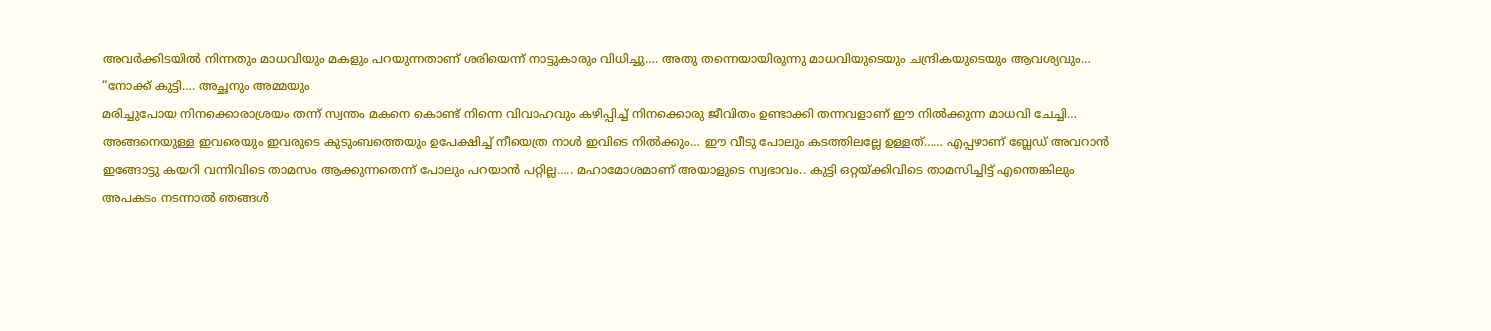അവർക്കിടയിൽ നിന്നതും മാധവിയും മകളും പറയുന്നതാണ് ശരിയെന്ന് നാട്ടുകാരും വിധിച്ചു…. അതു തന്നെയായിരുന്നു മാധവിയുടെയും ചന്ദ്രികയുടെയും ആവശ്യവും…
“നോക്ക് കുട്ടി…. അച്ഛനും അമ്മയും
മരിച്ചുപോയ നിനക്കൊരാശ്രയം തന്ന് സ്വന്തം മകനെ കൊണ്ട് നിന്നെ വിവാഹവും കഴിപ്പിച്ച് നിനക്കൊരു ജീവിതം ഉണ്ടാക്കി തന്നവളാണ് ഈ നിൽക്കുന്ന മാധവി ചേച്ചി… അങ്ങനെയുള്ള ഇവരെയും ഇവരുടെ കുടുംബത്തെയും ഉപേക്ഷിച്ച് നീയെത്ര നാൾ ഇവിടെ നിൽക്കും… ഈ വീടു പോലും കടത്തിലല്ലേ ഉള്ളത്…… എപ്പഴാണ് ബ്ലേഡ് അവറാൻ ഇങ്ങോട്ടു കയറി വന്നിവിടെ താമസം ആക്കുന്നതെന്ന് പോലും പറയാൻ പറ്റില്ല….. മഹാമോശമാണ് അയാളുടെ സ്വഭാവം.. കുട്ടി ഒറ്റയ്ക്കിവിടെ താമസിച്ചിട്ട് എന്തെങ്കിലും അപകടം നടന്നാൽ ഞങ്ങൾ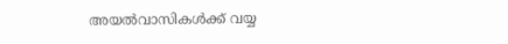അയൽവാസികൾക്ക് വയ്യ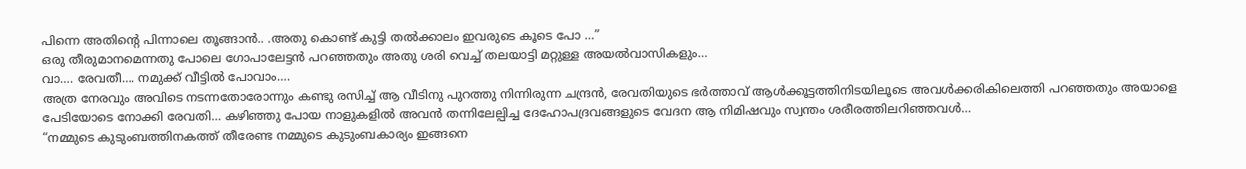പിന്നെ അതിന്റെ പിന്നാലെ തൂങ്ങാൻ.. .അതു കൊണ്ട് കുട്ടി തൽക്കാലം ഇവരുടെ കൂടെ പോ …”
ഒരു തീരുമാനമെന്നതു പോലെ ഗോപാലേട്ടൻ പറഞ്ഞതും അതു ശരി വെച്ച് തലയാട്ടി മറ്റുള്ള അയൽവാസികളും…
വാ…. രേവതീ…. നമുക്ക് വീട്ടിൽ പോവാം….
അത്ര നേരവും അവിടെ നടന്നതോരോന്നും കണ്ടു രസിച്ച് ആ വീടിനു പുറത്തു നിന്നിരുന്ന ചന്ദ്രൻ, രേവതിയുടെ ഭർത്താവ് ആൾക്കൂട്ടത്തിനിടയിലൂടെ അവൾക്കരികിലെത്തി പറഞ്ഞതും അയാളെ പേടിയോടെ നോക്കി രേവതി… കഴിഞ്ഞു പോയ നാളുകളിൽ അവൻ തന്നിലേല്പിച്ച ദേഹോപദ്രവങ്ങളുടെ വേദന ആ നിമിഷവും സ്വന്തം ശരീരത്തിലറിഞ്ഞവൾ…
“നമ്മുടെ കുടുംബത്തിനകത്ത് തീരേണ്ട നമ്മുടെ കുടുംബകാര്യം ഇങ്ങനെ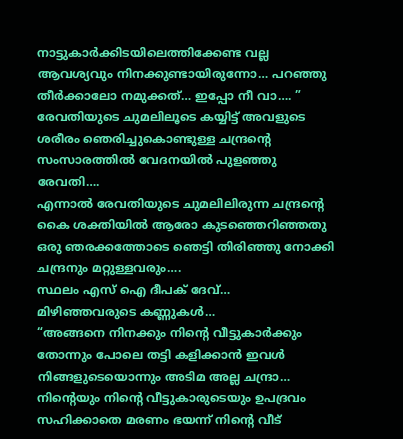നാട്ടുകാർക്കിടയിലെത്തിക്കേണ്ട വല്ല ആവശ്യവും നിനക്കുണ്ടായിരുന്നോ… പറഞ്ഞു തീർക്കാലോ നമുക്കത്… ഇപ്പോ നീ വാ…. ”
രേവതിയുടെ ചുമലിലൂടെ കയ്യിട്ട് അവളുടെ ശരീരം ഞെരിച്ചുകൊണ്ടുള്ള ചന്ദ്രന്റെ സംസാരത്തിൽ വേദനയിൽ പുളഞ്ഞു രേവതി….
എന്നാൽ രേവതിയുടെ ചുമലിലിരുന്ന ചന്ദ്രന്റെ കൈ ശക്തിയിൽ ആരോ കുടഞ്ഞെറിഞ്ഞതു ഒരു ഞരക്കത്തോടെ ഞെട്ടി തിരിഞ്ഞു നോക്കി ചന്ദ്രനും മറ്റുള്ളവരും….
സ്ഥലം എസ് ഐ ദീപക് ദേവ്…
മിഴിഞ്ഞവരുടെ കണ്ണുകൾ…
“അങ്ങനെ നിനക്കും നിന്റെ വീട്ടുകാർക്കും തോന്നും പോലെ തട്ടി കളിക്കാൻ ഇവൾ നിങ്ങളുടെയൊന്നും അടിമ അല്ല ചന്ദ്രാ… നിന്റെയും നിന്റെ വീട്ടുകാരുടെയും ഉപദ്രവം സഹിക്കാതെ മരണം ഭയന്ന് നിന്റെ വീട്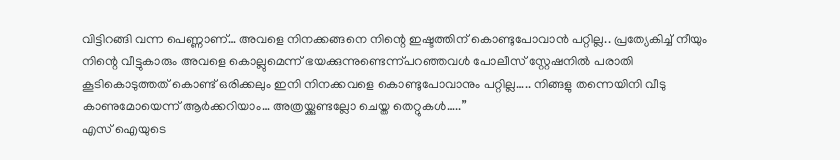വിട്ടിറങ്ങി വന്ന പെണ്ണാണ്… അവളെ നിനക്കങ്ങനെ നിന്റെ ഇഷ്ടത്തിന് കൊണ്ടുപോവാൻ പറ്റില്ല.. പ്രത്യേകിച്ച് നീയും നിന്റെ വീട്ടുകാരും അവളെ കൊല്ലുമെന്ന് ഭയക്കുന്നുണ്ടെന്ന്പറഞ്ഞവൾ പോലീസ് സ്റ്റേഷനിൽ പരാതി കൂടികൊടുത്തത് കൊണ്ട് ഒരിക്കലും ഇനി നിനക്കവളെ കൊണ്ടുപോവാനും പറ്റില്ല….. നിങ്ങളു തന്നെയിനി വീടു കാണുമോയെന്ന് ആർക്കറിയാം… അത്രയ്ക്കുണ്ടല്ലോ ചെയ്ത തെറ്റുകൾ…..”
എസ് ഐയുടെ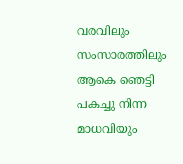വരവിലും സംസാരത്തിലും ആകെ ഞെട്ടി പകച്ചു നിന്ന മാധവിയും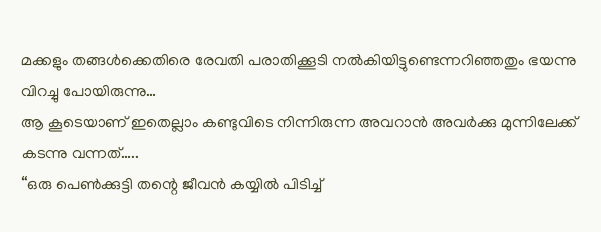മക്കളും തങ്ങൾക്കെതിരെ രേവതി പരാതിക്കൂടി നൽകിയിട്ടുണ്ടെന്നറിഞ്ഞതും ഭയന്നു വിറച്ചു പോയിരുന്നു…
ആ കൂടെയാണ് ഇതെല്ലാം കണ്ടുവിടെ നിന്നിരുന്ന അവറാൻ അവർക്കു മുന്നിലേക്ക് കടന്നു വന്നത്…..
“ഒരു പെൺക്കുട്ടി തന്റെ ജീവൻ കയ്യിൽ പിടിച്ച്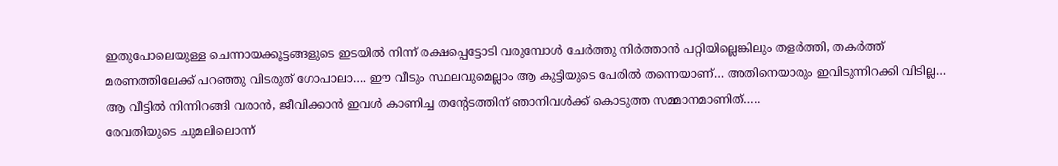ഇതുപോലെയുള്ള ചെന്നായക്കൂട്ടങ്ങളുടെ ഇടയിൽ നിന്ന് രക്ഷപ്പെട്ടോടി വരുമ്പോൾ ചേർത്തു നിർത്താൻ പറ്റിയില്ലെങ്കിലും തളർത്തി, തകർത്ത് മരണത്തിലേക്ക് പറഞ്ഞു വിടരുത് ഗോപാലാ…. ഈ വീടും സ്ഥലവുമെല്ലാം ആ കുട്ടിയുടെ പേരിൽ തന്നെയാണ്… അതിനെയാരും ഇവിടുന്നിറക്കി വിടില്ല… ആ വീട്ടിൽ നിന്നിറങ്ങി വരാൻ, ജീവിക്കാൻ ഇവൾ കാണിച്ച തന്റേടത്തിന് ഞാനിവൾക്ക് കൊടുത്ത സമ്മാനമാണിത്…..
രേവതിയുടെ ചുമലിലൊന്ന്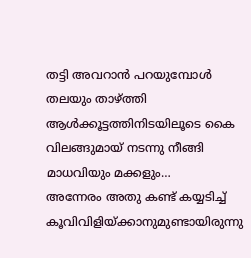തട്ടി അവറാൻ പറയുമ്പോൾ തലയും താഴ്ത്തി ആൾക്കൂട്ടത്തിനിടയിലൂടെ കൈ വിലങ്ങുമായ് നടന്നു നീങ്ങി മാധവിയും മക്കളും…
അന്നേരം അതു കണ്ട് കയ്യടിച്ച് കൂവിവിളിയ്ക്കാനുമുണ്ടായിരുന്നു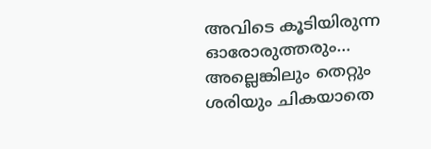അവിടെ കൂടിയിരുന്ന ഓരോരുത്തരും… അല്ലെങ്കിലും തെറ്റും ശരിയും ചികയാതെ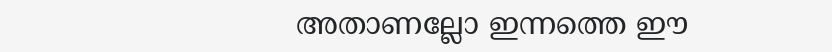അതാണല്ലോ ഇന്നത്തെ ഈ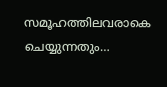സമൂഹത്തിലവരാകെ ചെയ്യുന്നതും…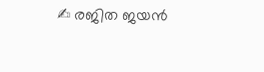✍ രജിത ജയൻ